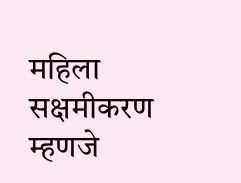महिला सक्षमीकरण म्हणजे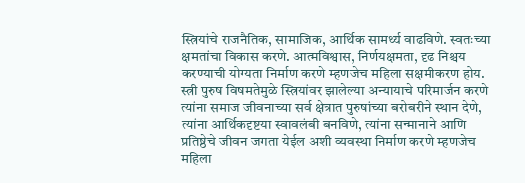स्त्रियांचे राजनैतिक, सामाजिक, आर्थिक सामर्थ्य वाढविणे. स्वतःच्या क्षमतांचा विकास करणे. आत्मविश्वास, निर्णयक्षमता, दृढ निश्चय करण्याची योग्यता निर्माण करणे म्हणजेच महिला सक्षमीकरण होय. स्त्री पुरुष विषमतेमुळे स्त्रियांवर झालेल्या अन्यायाचे परिमार्जन करणे त्यांना समाज जीवनाच्या सर्व क्षेत्रात पुरुषांच्या बरोबरीने स्थान देणे, त्यांना आर्थिकदृष्टया स्वावलंबी बनविणे, त्यांना सन्मानाने आणि प्रतिष्ठेचे जीवन जगता येईल अशी व्यवस्था निर्माण करणे म्हणजेच महिला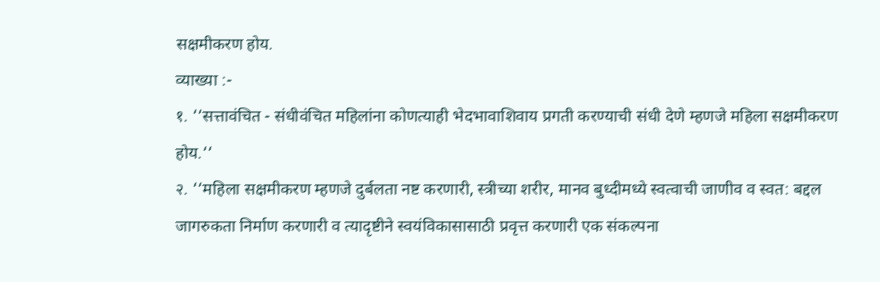सक्षमीकरण होय.
व्याख्या :-
१. ‘‘सत्तावंचित - संधीवंचित महिलांना कोणत्याही भेदभावाशिवाय प्रगती करण्याची संधी देणे म्हणजे महिला सक्षमीकरण होय.‘‘
२. ‘‘महिला सक्षमीकरण म्हणजे दुर्बलता नष्ट करणारी, स्त्रीच्या शरीर, मानव बुध्दीमध्ये स्वत्वाची जाणीव व स्वत: बद्दल जागरुकता निर्माण करणारी व त्यादृष्टीने स्वयंविकासासाठी प्रवृत्त करणारी एक संकल्पना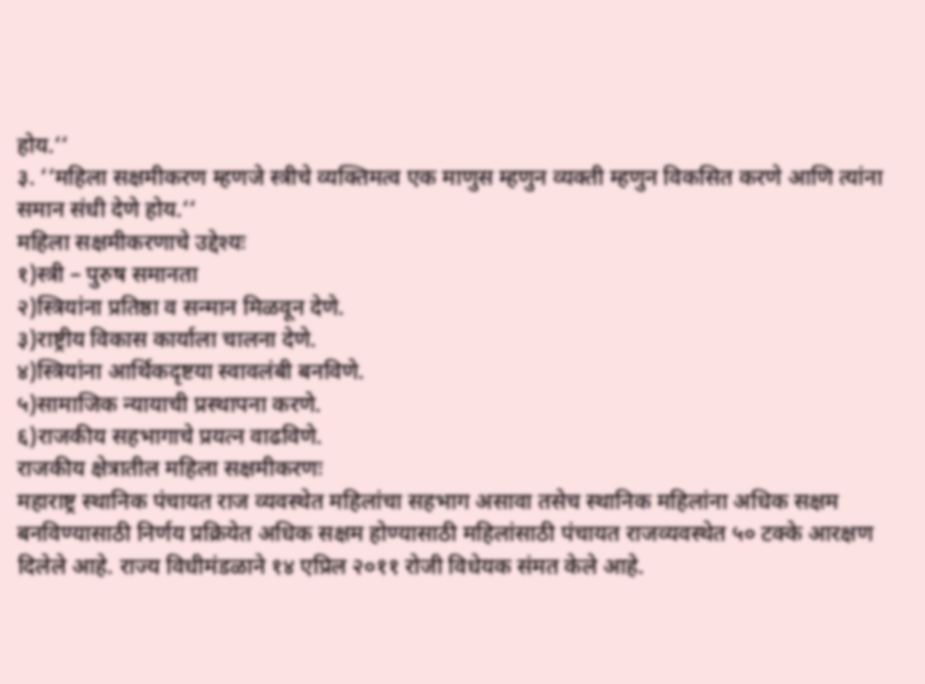होय.‘‘
३. ‘‘महिला सक्षमीकरण म्हणजे स्त्रीचे व्यक्तिमत्व एक माणुस म्हणुन व्यक्ती म्हणुन विकसित करणे आणि त्यांना समान संधी देणे होय.‘‘
महिला सक्षमीकरणाचे उद्देश्यः
१)स्त्री – पुरुष समानता
२)स्त्रियांना प्रतिष्ठा व सन्मान मिळवून देणे.
३)राष्ट्रीय विकास कार्याला चालना देणे.
४)स्त्रियांना आर्थिकदृष्टया स्वावलंबी बनविणे.
५)सामाजिक न्यायाची प्रस्थापना करणे.
६)राजकीय सहभागाचे प्रयत्न वाढविणे.
राजकीय क्षेत्रातील महिला सक्षमीकरणः
महाराष्ट्र स्थानिक पंचायत राज व्यवस्थेत महिलांचा सहभाग असावा तसेच स्थानिक महिलांना अधिक सक्षम बनविण्यासाठी निर्णय प्रक्रियेत अधिक सक्षम होण्यासाठी महिलांसाठी पंचायत राजव्यवस्थेत ५० टक्के आरक्षण दिलेले आहे. राज्य विधीमंडळाने १४ एप्रिल २०११ रोजी विधेयक संमत केले आहे.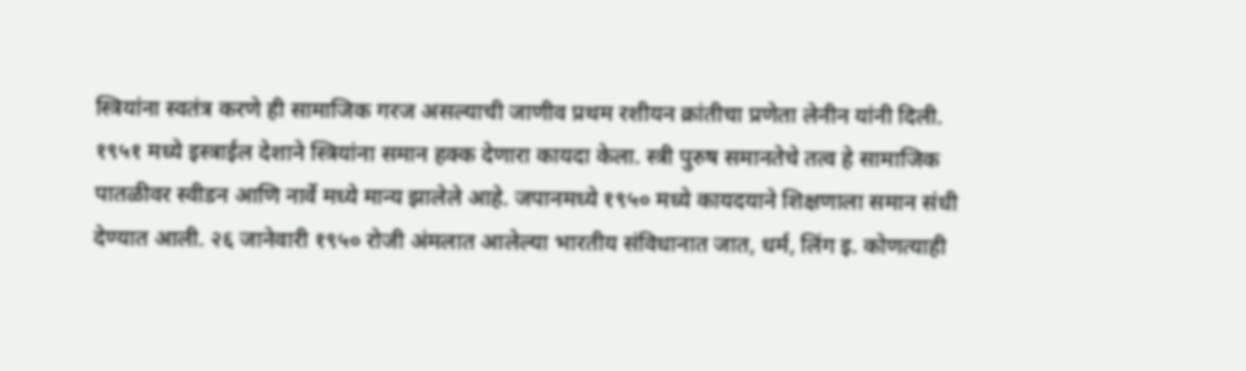स्त्रियांना स्वतंत्र करणे ही सामाजिक गरज असल्याची जाणीव प्रथम रशीयन क्रांतीचा प्रणेता लेनीन यांनी दिली. १९५१ मध्ये इस्त्राईल देशाने स्त्रियांना समान हक्क देणारा कायदा केला. स्त्री पुरुष समानतेचे तत्व हे सामाजिक पातळीवर स्वीडन आणि नार्वे मध्ये मान्य झालेले आहे. जपानमध्ये १९५० मध्ये कायदयाने शिक्षणाला समान संधी देण्यात आली. २६ जानेवारी १९५० रोजी अंमलात आलेल्या भारतीय संविधानात जात, धर्म, लिंग इ. कोणत्याही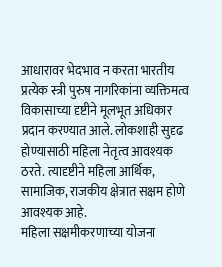आधारावर भेदभाव न करता भारतीय प्रत्येक स्त्री पुरुष नागरिकांना व्यक्तिमत्व विकासाच्या दृष्टीने मूलभूत अधिकार प्रदान करण्यात आले. लोकशाही सुदृढ होण्यासाठी महिला नेतृत्व आवश्यक ठरते. त्यादृष्टीने महिला आर्थिक, सामाजिक, राजकीय क्षेत्रात सक्षम होणे आवश्यक आहे.
महिला सक्षमीकरणाच्या योजना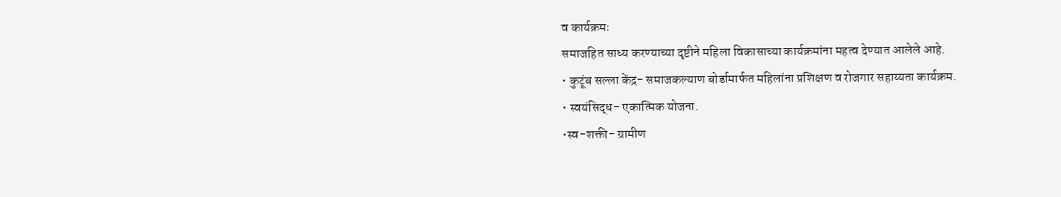व कार्यक्रमः
समाजहित साध्य करण्याच्या दृष्टीने महिला विकासाच्या कार्यक्रमांना महत्व देण्यात आलेले आहे.
• कुटूंब सल्ला केंद्र- समाजकल्याण बोर्डामार्फत महिलांना प्रशिक्षण व रोजगार सहाय्यता कार्यक्रम.
• स्वयंसिद्ध- एकात्मिक योजना.
•स्व-शक्ती- ग्रामीण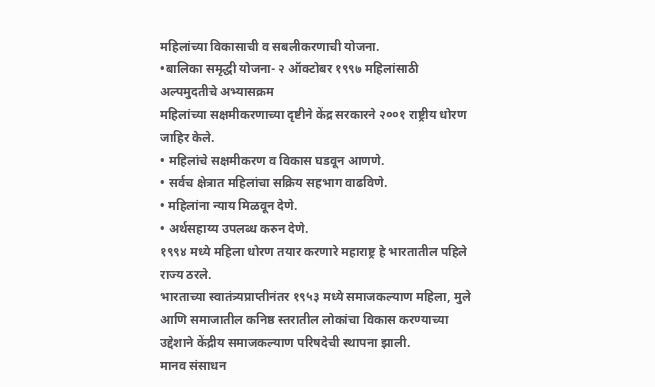महिलांच्या विकासाची व सबलीकरणाची योजना.
•बालिका समृद्धी योजना- २ ऑक्टोबर १९९७ महिलांसाठी अल्पमुदतीचे अभ्यासक्रम
महिलांच्या सक्षमीकरणाच्या दृष्टीने केंद्र सरकारने २००१ राष्ट्रीय धोरण जाहिर केले.
• महिलांचे सक्षमीकरण व विकास घडवून आणणे.
• सर्वच क्षेत्रात महिलांचा सक्रिय सहभाग वाढविणे.
• महिलांना न्याय मिळवून देणे.
• अर्थसहाय्य उपलब्ध करुन देणे.
१९९४ मध्ये महिला धोरण तयार करणारे महाराष्ट्र हे भारतातील पहिले राज्य ठरले.
भारताच्या स्वातंत्र्यप्राप्तीनंतर १९५३ मध्ये समाजकल्याण महिला, मुले आणि समाजातील कनिष्ठ स्तरातील लोकांचा विकास करण्याच्या उद्देशाने केंद्रीय समाजकल्याण परिषदेची स्थापना झाली.
मानव संसाधन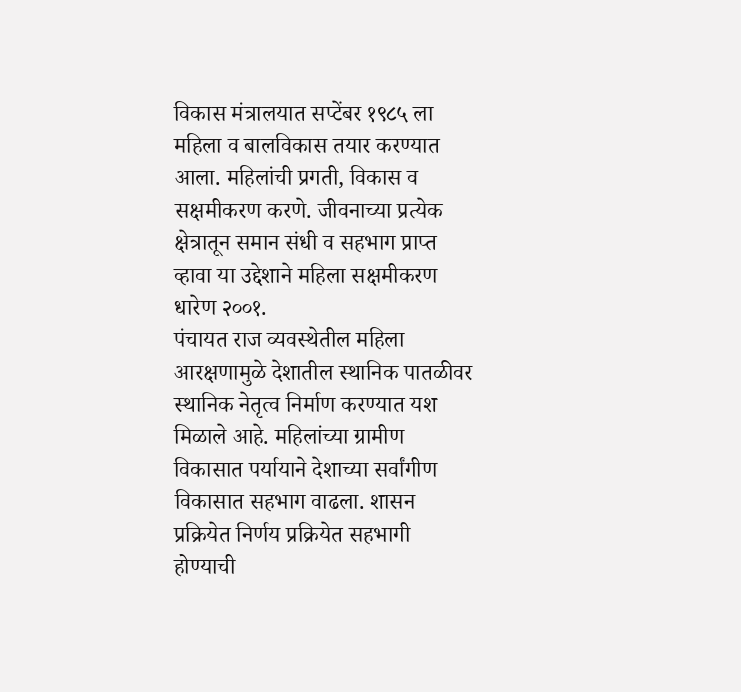विकास मंत्रालयात सप्टेंबर १९८५ ला महिला व बालविकास तयार करण्यात आला. महिलांची प्रगती, विकास व सक्षमीकरण करणे. जीवनाच्या प्रत्येक क्षेत्रातून समान संधी व सहभाग प्राप्त व्हावा या उद्देशाने महिला सक्षमीकरण धारेण २००१.
पंचायत राज व्यवस्थेतील महिला आरक्षणामुळे देशातील स्थानिक पातळीवर स्थानिक नेतृत्व निर्माण करण्यात यश मिळाले आहे. महिलांच्या ग्रामीण विकासात पर्यायाने देशाच्या सर्वांगीण विकासात सहभाग वाढला. शासन प्रक्रियेत निर्णय प्रक्रियेत सहभागी होण्याची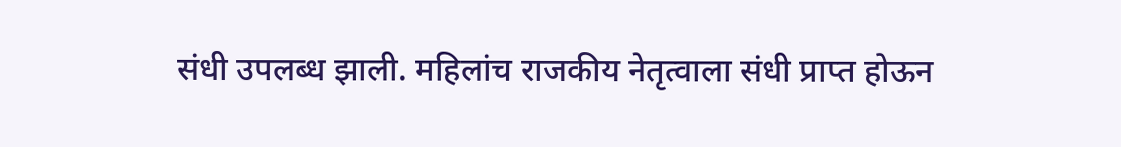संधी उपलब्ध झाली. महिलांच राजकीय नेतृत्वाला संधी प्राप्त होऊन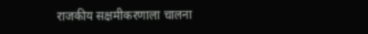राजकीय सक्षमीकरणाला चालना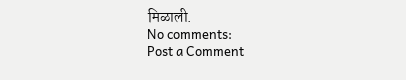मिळाली.
No comments:
Post a Comment